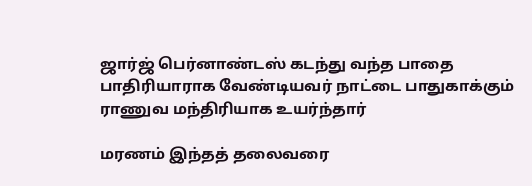ஜார்ஜ் பெர்னாண்டஸ் கடந்து வந்த பாதை பாதிரியாராக வேண்டியவர் நாட்டை பாதுகாக்கும் ராணுவ மந்திரியாக உயர்ந்தார்

மரணம் இந்தத் தலைவரை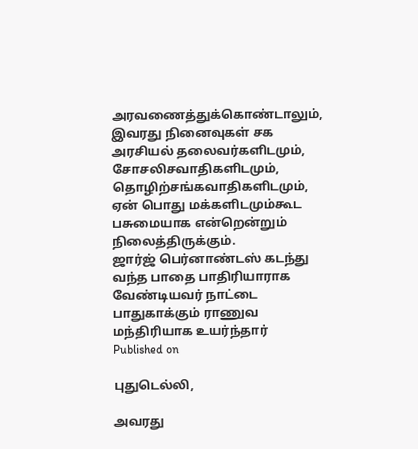அரவணைத்துக்கொண்டாலும், இவரது நினைவுகள் சக அரசியல் தலைவர்களிடமும், சோசலிசவாதிகளிடமும், தொழிற்சங்கவாதிகளிடமும், ஏன் பொது மக்களிடமும்கூட பசுமையாக என்றென்றும் நிலைத்திருக்கும்.
ஜார்ஜ் பெர்னாண்டஸ் கடந்து வந்த பாதை பாதிரியாராக வேண்டியவர் நாட்டை பாதுகாக்கும் ராணுவ மந்திரியாக உயர்ந்தார்
Published on

புதுடெல்லி,

அவரது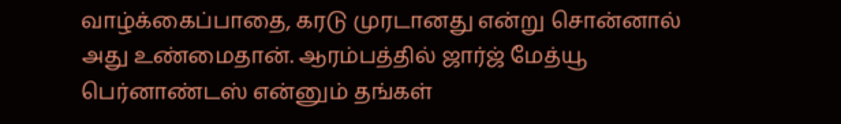வாழ்க்கைப்பாதை, கரடு முரடானது என்று சொன்னால் அது உண்மைதான். ஆரம்பத்தில் ஜார்ஜ் மேத்யூ பெர்னாண்டஸ் என்னும் தங்கள்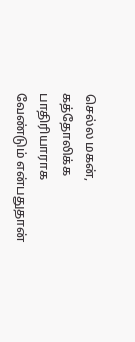செல்ல மகன், கத்தோலிக்க பாதிரியாராக வேண்டும் என்பதுதான்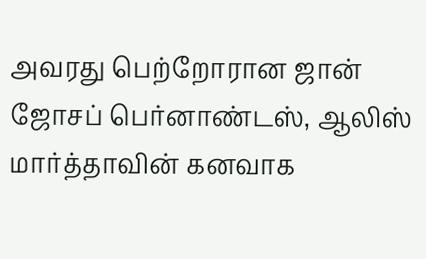அவரது பெற்றோரான ஜான் ஜோசப் பெர்னாண்டஸ், ஆலிஸ் மார்த்தாவின் கனவாக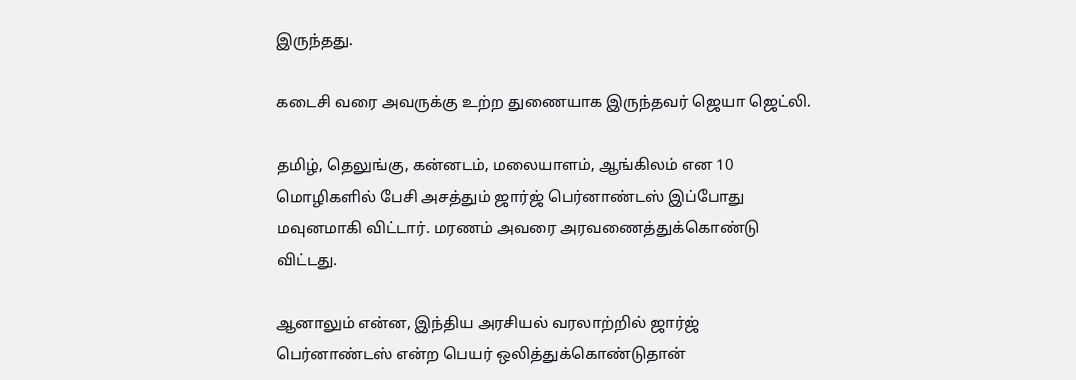இருந்தது.

கடைசி வரை அவருக்கு உற்ற துணையாக இருந்தவர் ஜெயா ஜெட்லி.

தமிழ், தெலுங்கு, கன்னடம், மலையாளம், ஆங்கிலம் என 10 மொழிகளில் பேசி அசத்தும் ஜார்ஜ் பெர்னாண்டஸ் இப்போது மவுனமாகி விட்டார். மரணம் அவரை அரவணைத்துக்கொண்டு விட்டது.

ஆனாலும் என்ன, இந்திய அரசியல் வரலாற்றில் ஜார்ஜ் பெர்னாண்டஸ் என்ற பெயர் ஒலித்துக்கொண்டுதான்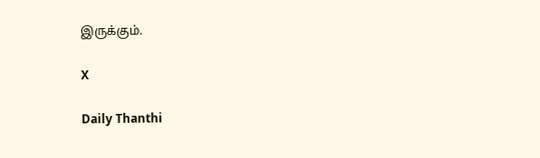இருக்கும்.

X

Daily Thanthi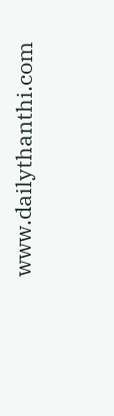www.dailythanthi.com